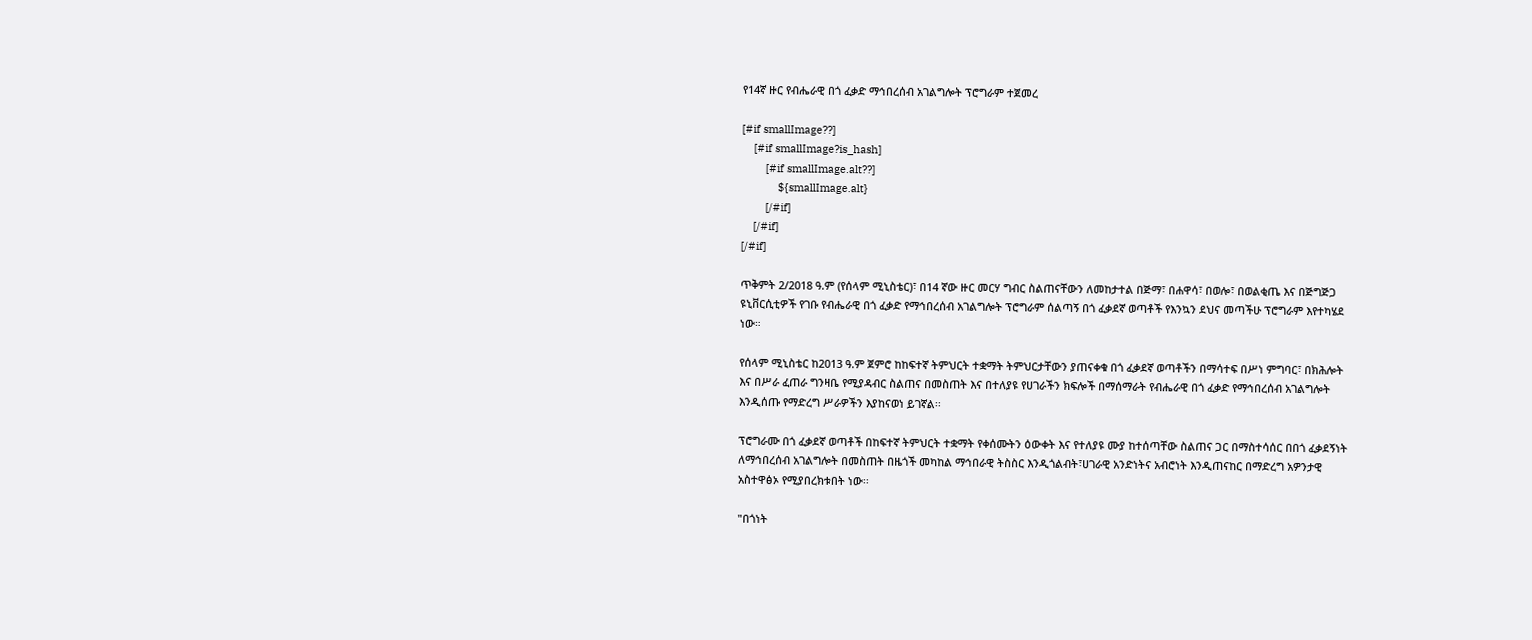የ14ኛ ዙር የብሔራዊ በጎ ፈቃድ ማኅበረሰብ አገልግሎት ፕሮግራም ተጀመረ

[#if smallImage??]
    [#if smallImage?is_hash]
        [#if smallImage.alt??]
            ${smallImage.alt}
        [/#if]
    [/#if]
[/#if]

ጥቅምት 2/2018 ዓ.ም (የሰላም ሚኒስቴር)፣ በ14 ኛው ዙር መርሃ ግብር ስልጠናቸውን ለመከታተል በጅማ፣ በሐዋሳ፣ በወሎ፣ በወልቂጤ እና በጅግጅጋ ዩኒቨርሲቲዎች የገቡ የብሔራዊ በጎ ፈቃድ የማኅበረሰብ አገልግሎት ፕሮግራም ሰልጣኝ በጎ ፈቃደኛ ወጣቶች የእንኳን ደህና መጣችሁ ፕሮግራም እየተካሄደ ነው።

የሰላም ሚኒስቴር ከ2013 ዓ.ም ጀምሮ ከከፍተኛ ትምህርት ተቋማት ትምህርታቸውን ያጠናቀቁ በጎ ፈቃደኛ ወጣቶችን በማሳተፍ በሥነ ምግባር፣ በክሕሎት እና በሥራ ፈጠራ ግንዛቤ የሚያዳብር ስልጠና በመስጠት እና በተለያዩ የሀገራችን ክፍሎች በማሰማራት የብሔራዊ በጎ ፈቃድ የማኅበረሰብ አገልግሎት እንዲሰጡ የማድረግ ሥራዎችን እያከናወነ ይገኛል፡፡

ፕሮግራሙ በጎ ፈቃደኛ ወጣቶች በከፍተኛ ትምህርት ተቋማት የቀሰሙትን ዕውቀት እና የተለያዩ ሙያ ከተሰጣቸው ስልጠና ጋር በማስተሳሰር በበጎ ፈቃደኝነት ለማኅበረሰብ አገልግሎት በመስጠት በዜጎች መካከል ማኅበራዊ ትስስር እንዲጎልብት፣ሀገራዊ አንድነትና አብሮነት እንዲጠናከር በማድረግ አዎንታዊ አስተዋፅኦ የሚያበረክቱበት ነው፡፡

"በጎነት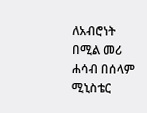ለአብሮነት በሚል መሪ ሐሳብ በሰላም ሚኒስቴር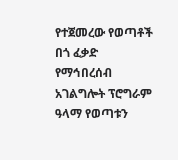የተጀመረው የወጣቶች በጎ ፈቃድ የማኅበረሰብ አገልግሎት ፕሮግራም ዓላማ የወጣቱን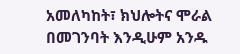አመለካከት፣ ክህሎትና ሞራል በመገንባት እንዲሁም አንዱ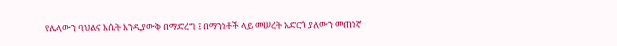የሌላውን ባህልና እሴት እንዲያውቅ በማድረግ ፤ በማንነቶች ላይ መሠረት አድርጎ ያለውን መጠነኛ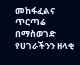መከፋፈልና ጥርጣሬ በማስወገድ የሀገራችንን ዘላቂ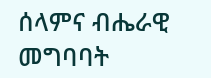ሰላምና ብሔራዊ መግባባት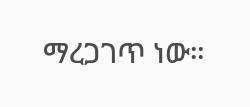ማረጋገጥ ነው።